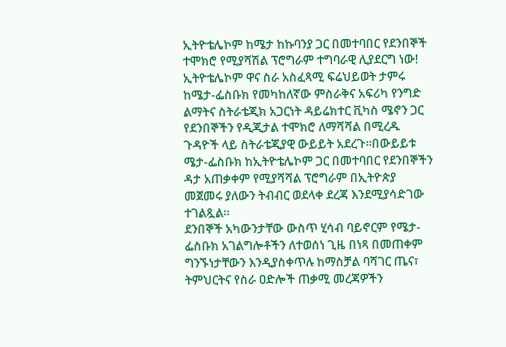ኢትዮቴሌኮም ከሜታ ከኩባንያ ጋር በመተባበር የደንበኞች ተሞክሮ የሚያሻሽል ፕሮግራም ተግባራዊ ሊያደርግ ነው!
ኢትዮቴሌኮም ዋና ስራ አስፈጻሚ ፍሬህይወት ታምሩ ከሜታ-ፌስቡክ የመካከለኛው ምስራቅና አፍሪካ የንግድ ልማትና ስትራቴጂክ አጋርነት ዳይሬክተር ቪካስ ሜኖን ጋር የደንበኞችን የዲጂታል ተሞክሮ ለማሻሻል በሚረዱ ጉዳዮች ላይ ስትራቴጂያዊ ውይይት አደረጉ።በውይይቱ ሜታ-ፌስቡክ ከኢትዮቴሌኮም ጋር በመተባበር የደንበኞችን ዳታ አጠቃቀም የሚያሻሻል ፕሮግራም በኢትዮጵያ መጀመሩ ያለውን ትብብር ወደላቀ ደረጃ እንደሚያሳድገው ተገልጿል።
ደንበኞች አካውንታቸው ውስጥ ሂሳብ ባይኖርም የሜታ-ፌስቡክ አገልግሎቶችን ለተወሰነ ጊዜ በነጻ በመጠቀም ግንኙነታቸውን እንዲያስቀጥሉ ከማስቻል ባሻገር ጤና፣ ትምህርትና የስራ ዐድሎች ጠቃሚ መረጃዎችን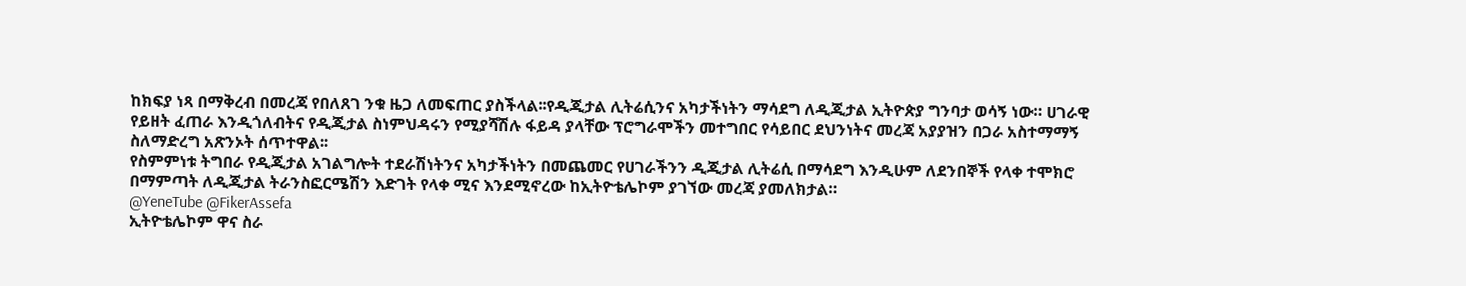ከክፍያ ነጻ በማቅረብ በመረጃ የበለጸገ ንቁ ዜጋ ለመፍጠር ያስችላል፡፡የዲጂታል ሊትሬሲንና አካታችነትን ማሳደግ ለዲጂታል ኢትዮጵያ ግንባታ ወሳኝ ነው። ሀገራዊ የይዘት ፈጠራ እንዲጎለብትና የዲጂታል ስነምህዳሩን የሚያሻሽሉ ፋይዳ ያላቸው ፕሮግራሞችን መተግበር የሳይበር ደህንነትና መረጃ አያያዝን በጋራ አስተማማኝ ስለማድረግ አጽንኦት ሰጥተዋል፡፡
የስምምነቱ ትግበራ የዲጂታል አገልግሎት ተደራሽነትንና አካታችነትን በመጨመር የሀገራችንን ዲጂታል ሊትሬሲ በማሳደግ እንዲሁም ለደንበኞች የላቀ ተሞክሮ በማምጣት ለዲጂታል ትራንስፎርሜሽን እድገት የላቀ ሚና እንደሚኖረው ከኢትዮቴሌኮም ያገኘው መረጃ ያመለክታል።
@YeneTube @FikerAssefa
ኢትዮቴሌኮም ዋና ስራ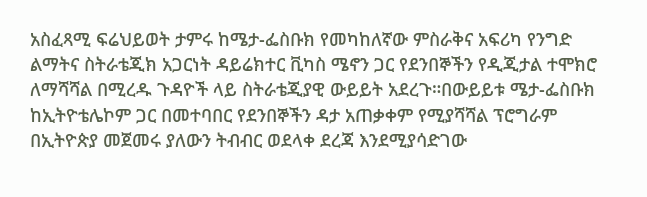አስፈጻሚ ፍሬህይወት ታምሩ ከሜታ-ፌስቡክ የመካከለኛው ምስራቅና አፍሪካ የንግድ ልማትና ስትራቴጂክ አጋርነት ዳይሬክተር ቪካስ ሜኖን ጋር የደንበኞችን የዲጂታል ተሞክሮ ለማሻሻል በሚረዱ ጉዳዮች ላይ ስትራቴጂያዊ ውይይት አደረጉ።በውይይቱ ሜታ-ፌስቡክ ከኢትዮቴሌኮም ጋር በመተባበር የደንበኞችን ዳታ አጠቃቀም የሚያሻሻል ፕሮግራም በኢትዮጵያ መጀመሩ ያለውን ትብብር ወደላቀ ደረጃ እንደሚያሳድገው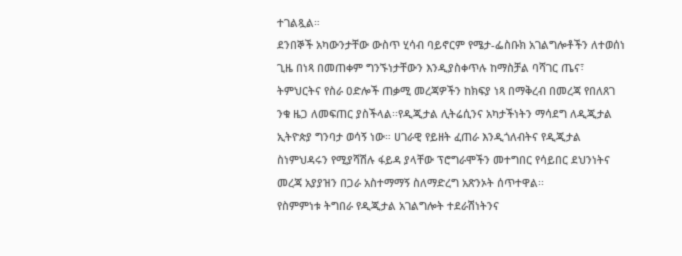ተገልጿል።
ደንበኞች አካውንታቸው ውስጥ ሂሳብ ባይኖርም የሜታ-ፌስቡክ አገልግሎቶችን ለተወሰነ ጊዜ በነጻ በመጠቀም ግንኙነታቸውን እንዲያስቀጥሉ ከማስቻል ባሻገር ጤና፣ ትምህርትና የስራ ዐድሎች ጠቃሚ መረጃዎችን ከክፍያ ነጻ በማቅረብ በመረጃ የበለጸገ ንቁ ዜጋ ለመፍጠር ያስችላል፡፡የዲጂታል ሊትሬሲንና አካታችነትን ማሳደግ ለዲጂታል ኢትዮጵያ ግንባታ ወሳኝ ነው። ሀገራዊ የይዘት ፈጠራ እንዲጎለብትና የዲጂታል ስነምህዳሩን የሚያሻሽሉ ፋይዳ ያላቸው ፕሮግራሞችን መተግበር የሳይበር ደህንነትና መረጃ አያያዝን በጋራ አስተማማኝ ስለማድረግ አጽንኦት ሰጥተዋል፡፡
የስምምነቱ ትግበራ የዲጂታል አገልግሎት ተደራሽነትንና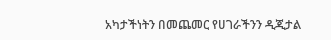አካታችነትን በመጨመር የሀገራችንን ዲጂታል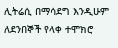ሊትሬሲ በማሳደግ እንዲሁም ለደንበኞች የላቀ ተሞክሮ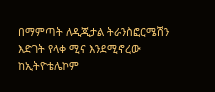በማምጣት ለዲጂታል ትራንስፎርሜሽን እድገት የላቀ ሚና እንደሚኖረው ከኢትዮቴሌኮም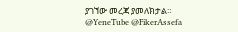ያገኘው መረጃ ያመለክታል።
@YeneTube @FikerAssefa